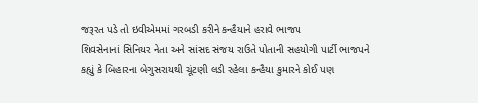જરૂરત પડે તો ઇવીએમમાં ગરબડી કરીને કન્હૈયાને હરાવે ભાજપ
શિવસેનાનાં સિનિયર નેતા અને સાંસદ સંજય રાઉતે પોતાની સહયોગી પાર્ટી ભાજપને કહ્યું કે બિહારના બેગુસરાયથી ચૂંટણી લડી રહેલા કન્હૈયા કુમારને કોઈ પણ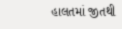હાલતમાં જીતથી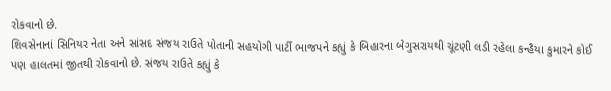રોકવાનો છે.
શિવસેનાનાં સિનિયર નેતા અને સાંસદ સંજય રાઉતે પોતાની સહયોગી પાર્ટી ભાજપને કહ્યું કે બિહારના બેગુસરાયથી ચૂંટણી લડી રહેલા કન્હૈયા કુમારને કોઈ પણ હાલતમાં જીતથી રોકવાનો છે. સંજય રાઉતે કહ્યું કે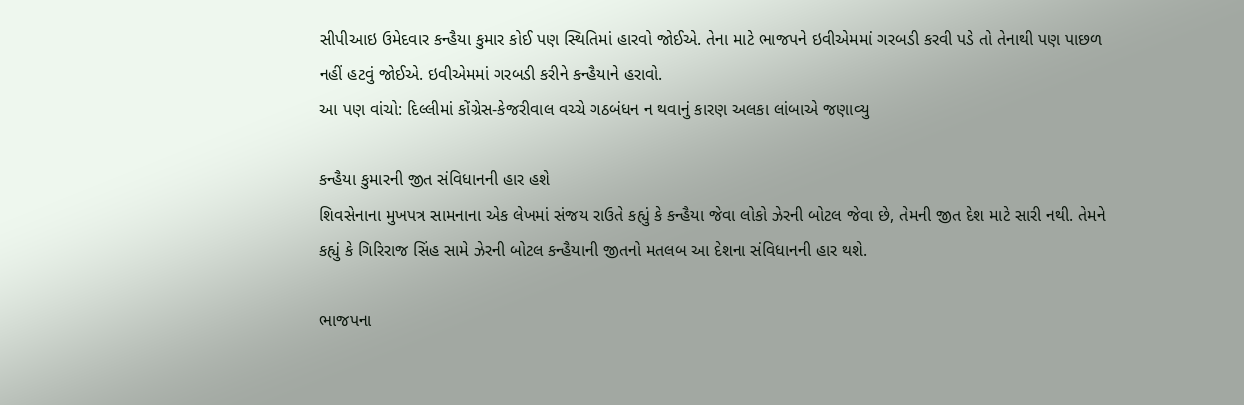સીપીઆઇ ઉમેદવાર કન્હૈયા કુમાર કોઈ પણ સ્થિતિમાં હારવો જોઈએ. તેના માટે ભાજપને ઇવીએમમાં ગરબડી કરવી પડે તો તેનાથી પણ પાછળ નહીં હટવું જોઈએ. ઇવીએમમાં ગરબડી કરીને કન્હૈયાને હરાવો.
આ પણ વાંચો: દિલ્લીમાં કોંગ્રેસ-કેજરીવાલ વચ્ચે ગઠબંધન ન થવાનું કારણ અલકા લાંબાએ જણાવ્યુ

કન્હૈયા કુમારની જીત સંવિધાનની હાર હશે
શિવસેનાના મુખપત્ર સામનાના એક લેખમાં સંજય રાઉતે કહ્યું કે કન્હૈયા જેવા લોકો ઝેરની બોટલ જેવા છે, તેમની જીત દેશ માટે સારી નથી. તેમને કહ્યું કે ગિરિરાજ સિંહ સામે ઝેરની બોટલ કન્હૈયાની જીતનો મતલબ આ દેશના સંવિધાનની હાર થશે.

ભાજપના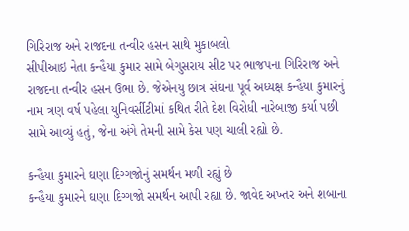ગિરિરાજ અને રાજદના તન્વીર હસન સાથે મુકાબલો
સીપીઆઇ નેતા કન્હૈયા કુમાર સામે બેગુસરાય સીટ પર ભાજપના ગિરિરાજ અને રાજદના તન્વીર હસન ઉભા છે. જેએનયુ છાત્ર સંઘના પૂર્વ અધ્યક્ષ કન્હૈયા કુમારનું નામ ત્રણ વર્ષ પહેલા યુનિવર્સીટીમાં કથિત રીતે દેશ વિરોધી નારેબાજી કર્યા પછી સામે આવ્યું હતું, જેના અંગે તેમની સામે કેસ પણ ચાલી રહ્યો છે.

કન્હૈયા કુમારને ઘણા દિગ્ગજોનું સમર્થન મળી રહ્યું છે
કન્હૈયા કુમારને ઘણા દિગ્ગજો સમર્થન આપી રહ્યા છે. જાવેદ અખ્તર અને શબાના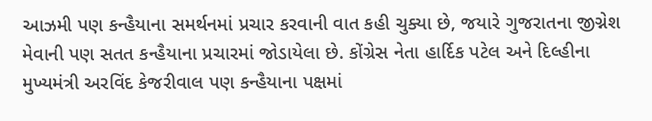આઝમી પણ કન્હૈયાના સમર્થનમાં પ્રચાર કરવાની વાત કહી ચુક્યા છે, જયારે ગુજરાતના જીગ્નેશ મેવાની પણ સતત કન્હૈયાના પ્રચારમાં જોડાયેલા છે. કોંગ્રેસ નેતા હાર્દિક પટેલ અને દિલ્હીના મુખ્યમંત્રી અરવિંદ કેજરીવાલ પણ કન્હૈયાના પક્ષમાં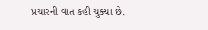પ્રચારની વાત કહી ચુક્યા છે.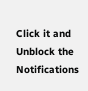Click it and Unblock the Notifications